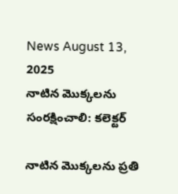News August 13, 2025
నాటిన మొక్కలను సంరక్షించాలి: కలెక్టర్

నాటిన మొక్కలను ప్రతి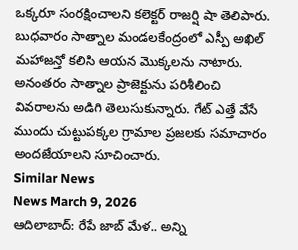ఒక్కరూ సంరక్షించాలని కలెక్టర్ రాజర్షి షా తెలిపారు. బుధవారం సాత్నాల మండలకేంద్రంలో ఎస్పీ అఖిల్ మహాజన్తో కలిసి ఆయన మొక్కలను నాటారు. అనంతరం సాత్నాల ప్రాజెక్టును పరిశీలించి వివరాలను అడిగి తెలుసుకున్నారు. గేట్ ఎత్తే వేసే ముందు చుట్టుపక్కల గ్రామాల ప్రజలకు సమాచారం అందజేయాలని సూచించారు.
Similar News
News March 9, 2026
ఆదిలాబాద్: రేపే జాబ్ మేళ.. అన్ని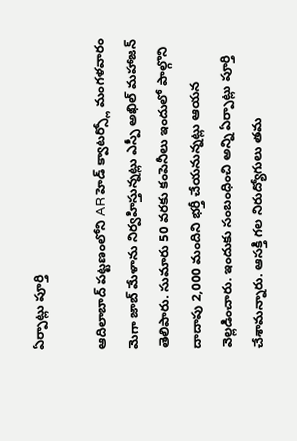ఏర్పాట్లు పూర్తి

ఆదిలాబాద్ పట్టణంలోని AR హెడ్ క్వాటర్స్లో మంగళవారం మెగా జాబ్ మేళాను నిర్వహిస్తున్నట్లు ఎస్పీ అఖిల్ మహాజన్ తెలిపారు. సుమారు 50 వరకు కంపెనీలు ఇందులో పాల్గొని దాదాపు 2,000 మందిని భర్తీ చేయనున్నట్లు ఆయన వెల్లడించారు. ఇందుకు సంబంధించి అన్ని ఏర్పాట్లు పూర్తి చేశామన్నారు. ఆసక్తి గల నిరుద్యోగులు తమ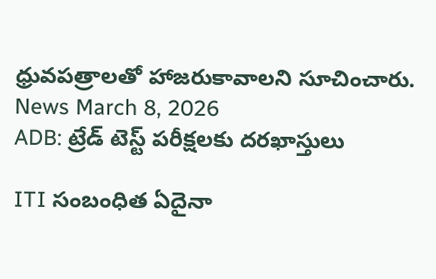ధ్రువపత్రాలతో హాజరుకావాలని సూచించారు.
News March 8, 2026
ADB: ట్రేడ్ టెస్ట్ పరీక్షలకు దరఖాస్తులు

ITI సంబంధిత ఏదైనా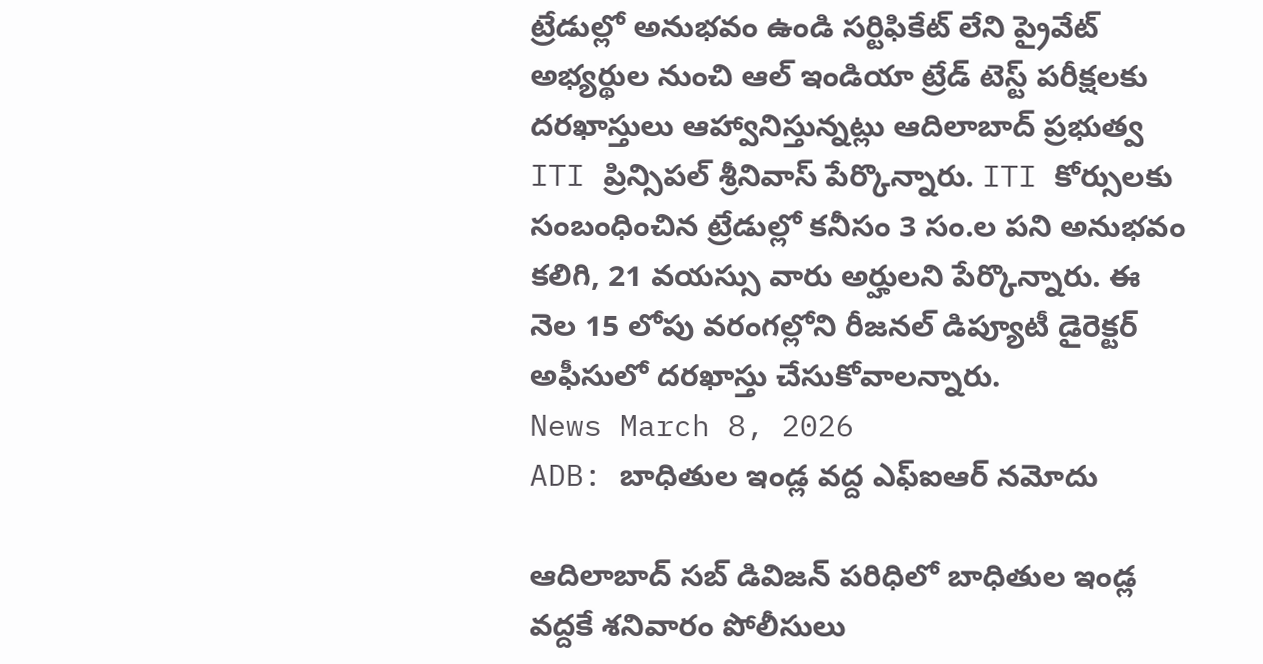ట్రేడుల్లో అనుభవం ఉండి సర్టిఫికేట్ లేని ప్రైవేట్ అభ్యర్థుల నుంచి ఆల్ ఇండియా ట్రేడ్ టెస్ట్ పరీక్షలకు దరఖాస్తులు ఆహ్వానిస్తున్నట్లు ఆదిలాబాద్ ప్రభుత్వ ITI ప్రిన్సిపల్ శ్రీనివాస్ పేర్కొన్నారు. ITI కోర్సులకు సంబంధించిన ట్రేడుల్లో కనీసం 3 సం.ల పని అనుభవం కలిగి, 21 వయస్సు వారు అర్హులని పేర్కొన్నారు. ఈ నెల 15 లోపు వరంగల్లోని రీజనల్ డిప్యూటీ డైరెక్టర్ అఫీసులో దరఖాస్తు చేసుకోవాలన్నారు.
News March 8, 2026
ADB: బాధితుల ఇండ్ల వద్ద ఎఫ్ఐఆర్ నమోదు

ఆదిలాబాద్ సబ్ డివిజన్ పరిధిలో బాధితుల ఇండ్ల వద్దకే శనివారం పోలీసులు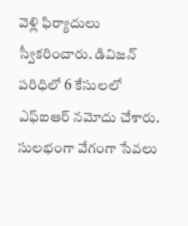వెళ్లి ఫిర్యాదులు స్వీకరించారు. డివిజన్ పరిధిలో 6 కేసులలో ఎఫ్ఐఆర్ నమోదు చేశారు. సులభంగా వేగంగా సేవలు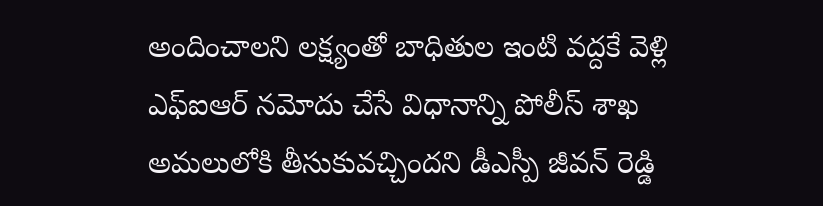అందించాలని లక్ష్యంతో బాధితుల ఇంటి వద్దకే వెళ్లి ఎఫ్ఐఆర్ నమోదు చేసే విధానాన్ని పోలీస్ శాఖ అమలులోకి తీసుకువచ్చిందని డీఎస్పీ జీవన్ రెడ్డి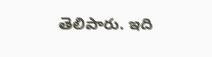తెలిపారు. ఇది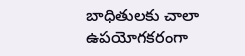బాధితులకు చాలా ఉపయోగకరంగా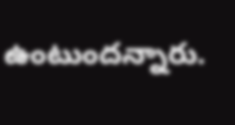ఉంటుందన్నారు.